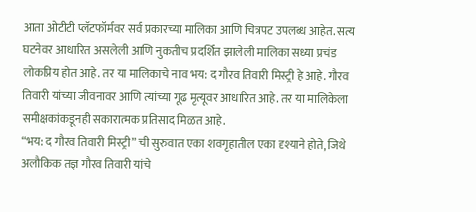आता ओटीटी प्लॅटफॉर्मवर सर्व प्रकारच्या मालिका आणि चित्रपट उपलब्ध आहेत. सत्य घटनेवर आधारित असलेली आणि नुकतीच प्रदर्शित झालेली मालिका सध्या प्रचंड लोकप्रिय होत आहे. तर या मालिकाचे नाव भय: द गौरव तिवारी मिस्ट्री हे आहे. गौरव तिवारी यांच्या जीवनावर आणि त्यांच्या गूढ मृत्यूवर आधारित आहे. तर या मालिकेला समीक्षकांकडूनही सकारात्मक प्रतिसाद मिळत आहे.
“भय: द गौरव तिवारी मिस्ट्री” ची सुरुवात एका शवगृहातील एका दृश्याने होते, जिथे अलौकिक तज्ञ गौरव तिवारी यांचे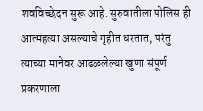शवविच्छेदन सुरू आहे. सुरुवातीला पोलिस ही आत्महत्या असल्याचे गृहीत धरतात, परंतु त्याच्या मानेवर आढळलेल्या खुणा संपूर्ण प्रकरणाला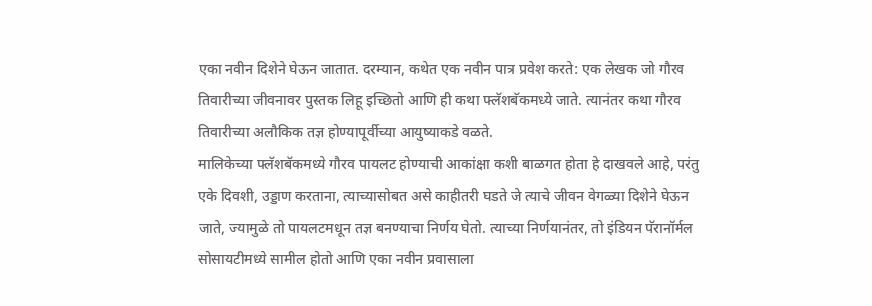एका नवीन दिशेने घेऊन जातात. दरम्यान, कथेत एक नवीन पात्र प्रवेश करते: एक लेखक जो गौरव तिवारीच्या जीवनावर पुस्तक लिहू इच्छितो आणि ही कथा फ्लॅशबॅकमध्ये जाते. त्यानंतर कथा गौरव तिवारीच्या अलौकिक तज्ञ होण्यापूर्वीच्या आयुष्याकडे वळते.
मालिकेच्या फ्लॅशबॅकमध्ये गौरव पायलट होण्याची आकांक्षा कशी बाळगत होता हे दाखवले आहे, परंतु एके दिवशी, उड्डाण करताना, त्याच्यासोबत असे काहीतरी घडते जे त्याचे जीवन वेगळ्या दिशेने घेऊन जाते, ज्यामुळे तो पायलटमधून तज्ञ बनण्याचा निर्णय घेतो. त्याच्या निर्णयानंतर, तो इंडियन पॅरानॉर्मल सोसायटीमध्ये सामील होतो आणि एका नवीन प्रवासाला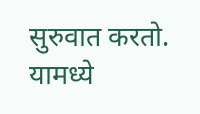सुरुवात करतो.
यामध्ये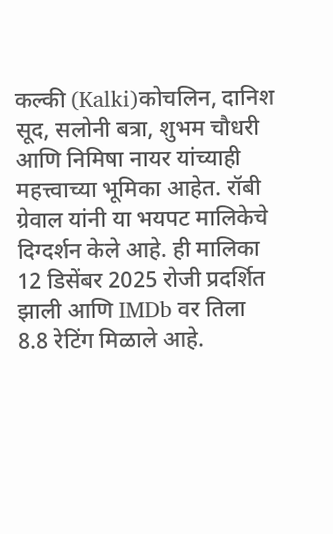कल्की (Kalki)कोचलिन, दानिश सूद, सलोनी बत्रा, शुभम चौधरी आणि निमिषा नायर यांच्याही महत्त्वाच्या भूमिका आहेत. रॉबी ग्रेवाल यांनी या भयपट मालिकेचे दिग्दर्शन केले आहे. ही मालिका 12 डिसेंबर 2025 रोजी प्रदर्शित झाली आणि IMDb वर तिला 8.8 रेटिंग मिळाले आहे.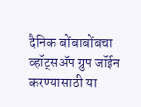दैनिक बोंबाबोंबचा व्हॉट्सॲप ग्रुप जॉईन करण्यासाठी या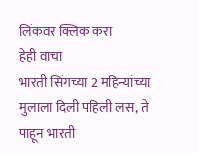लिंकवर क्लिक करा
हेही वाचा
भारती सिंगच्या 2 महिन्यांच्या मुलाला दिली पहिली लस, ते पाहून भारती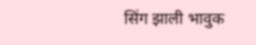सिंग झाली भावुक